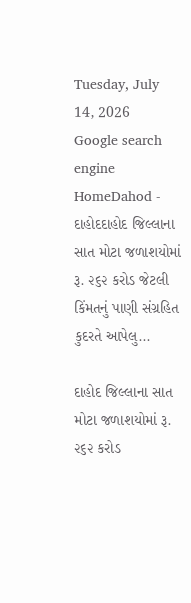Tuesday, July 14, 2026
Google search engine
HomeDahod - દાહોદદાહોદ જિલ્લાના સાત મોટા જળાશયોમાં રૂ. ૨૬૨ કરોડ જેટલી કિંમતનું પાણી સંગ્રહિત કુદરતે આપેલુ...

દાહોદ જિલ્લાના સાત મોટા જળાશયોમાં રૂ. ૨૬૨ કરોડ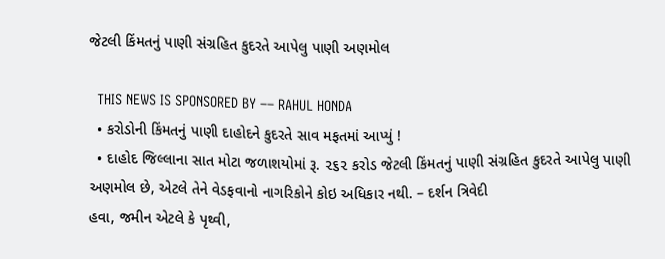જેટલી કિંમતનું પાણી સંગ્રહિત કુદરતે આપેલુ પાણી અણમોલ

  THIS NEWS IS SPONSORED BY –– RAHUL HONDA
  • કરોડોની કિંમતનું પાણી દાહોદને કુદરતે સાવ મફતમાં આપ્યું !
  • દાહોદ જિલ્લાના સાત મોટા જળાશયોમાં રૂ. ૨૬૨ કરોડ જેટલી કિંમતનું પાણી સંગ્રહિત કુદરતે આપેલુ પાણી અણમોલ છે, એટલે તેને વેડફવાનો નાગરિકોને કોઇ અધિકાર નથી. – દર્શન ત્રિવેદી
હવા, જમીન એટલે કે પૃથ્વી,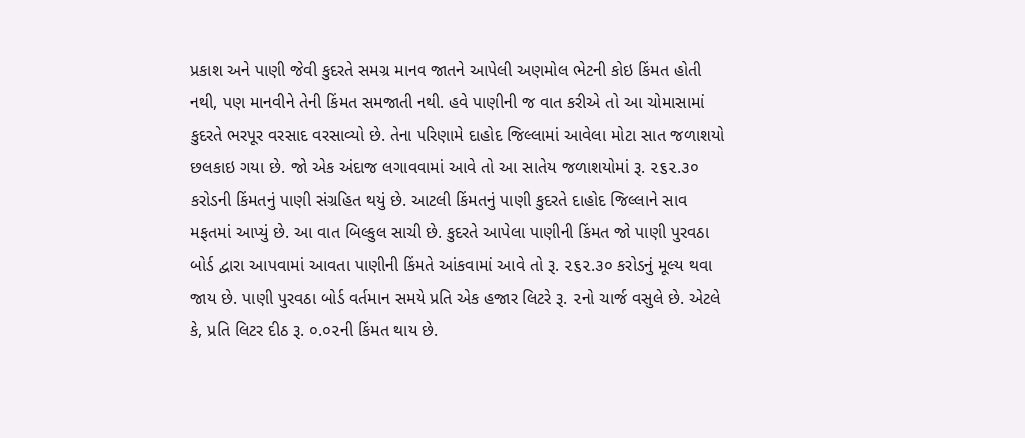પ્રકાશ અને પાણી જેવી કુદરતે સમગ્ર માનવ જાતને આપેલી અણમોલ ભેટની કોઇ કિંમત હોતી નથી, પણ માનવીને તેની કિંમત સમજાતી નથી. હવે પાણીની જ વાત કરીએ તો આ ચોમાસામાં કુદરતે ભરપૂર વરસાદ વરસાવ્યો છે. તેના પરિણામે દાહોદ જિલ્લામાં આવેલા મોટા સાત જળાશયો છલકાઇ ગયા છે. જો એક અંદાજ લગાવવામાં આવે તો આ સાતેય જળાશયોમાં રૂ. ૨૬૨.૩૦ કરોડની કિંમતનું પાણી સંગ્રહિત થયું છે. આટલી કિંમતનું પાણી કુદરતે દાહોદ જિલ્લાને સાવ મફતમાં આપ્યું છે. આ વાત બિલ્કુલ સાચી છે. કુદરતે આપેલા પાણીની કિંમત જો પાણી પુરવઠા બોર્ડ દ્વારા આપવામાં આવતા પાણીની કિંમતે આંકવામાં આવે તો રૂ. ૨૬૨.૩૦ કરોડનું મૂલ્ય થવા જાય છે. પાણી પુરવઠા બોર્ડ વર્તમાન સમયે પ્રતિ એક હજાર લિટરે રૂ. ૨નો ચાર્જ વસુલે છે. એટલે કે, પ્રતિ લિટર દીઠ રૂ. ૦.૦૨ની કિંમત થાય છે.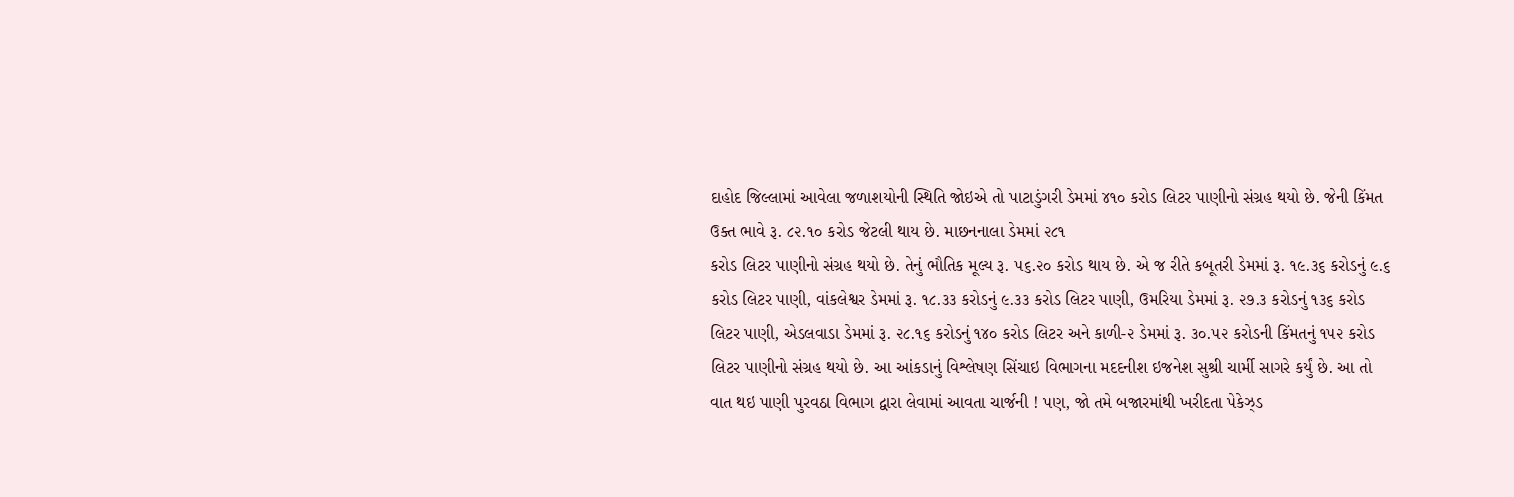દાહોદ જિલ્લામાં આવેલા જળાશયોની સ્થિતિ જોઇએ તો પાટાડુંગરી ડેમમાં ૪૧૦ કરોડ લિટર પાણીનો સંગ્રહ થયો છે. જેની કિંમત ઉક્ત ભાવે રૂ. ૮૨.૧૦ કરોડ જેટલી થાય છે. માછનનાલા ડેમમાં ૨૮૧
કરોડ લિટર પાણીનો સંગ્રહ થયો છે. તેનું ભૌતિક મૂલ્ય રૂ. ૫૬.૨૦ કરોડ થાય છે. એ જ રીતે કબૂતરી ડેમમાં રૂ. ૧૯.૩૬ કરોડનું ૯.૬ કરોડ લિટર પાણી, વાંકલેશ્વર ડેમમાં રૂ. ૧૮.૩૩ કરોડનું ૯.૩૩ કરોડ લિટર પાણી, ઉમરિયા ડેમમાં રૂ. ૨૭.૩ કરોડનું ૧૩૬ કરોડ લિટર પાણી, એડલવાડા ડેમમાં રૂ. ૨૮.૧૬ કરોડનું ૧૪૦ કરોડ લિટર અને કાળી-૨ ડેમમાં રૂ. ૩૦.૫૨ કરોડની કિંમતનું ૧૫૨ કરોડ લિટર પાણીનો સંગ્રહ થયો છે. આ આંકડાનું વિશ્લેષણ સિંચાઇ વિભાગના મદદનીશ ઇજનેશ સુશ્રી ચાર્મી સાગરે કર્યું છે. આ તો વાત થઇ પાણી પુરવઠા વિભાગ દ્વારા લેવામાં આવતા ચાર્જની ! પણ, જો તમે બજારમાંથી ખરીદતા પેકેઝ્ડ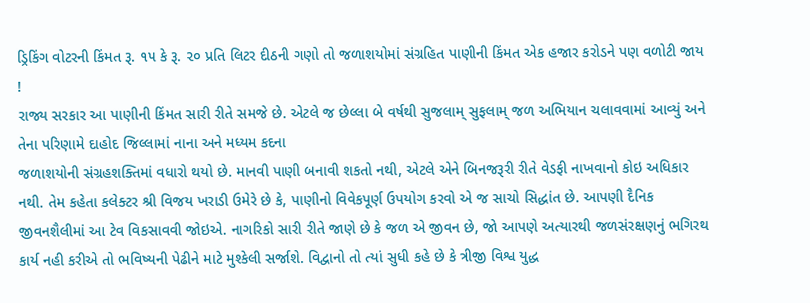ડ્રિકિંગ વોટરની કિંમત રૂ. ૧૫ કે રૂ. ૨૦ પ્રતિ લિટર દીઠની ગણો તો જળાશયોમાં સંગ્રહિત પાણીની કિંમત એક હજાર કરોડને પણ વળોટી જાય !
રાજ્ય સરકાર આ પાણીની કિંમત સારી રીતે સમજે છે. એટલે જ છેલ્લા બે વર્ષથી સુજલામ્ સુફલામ્ જળ અભિયાન ચલાવવામાં આવ્યું અને તેના પરિણામે દાહોદ જિલ્લામાં નાના અને મધ્યમ કદના
જળાશયોની સંગ્રહશક્તિમાં વધારો થયો છે. માનવી પાણી બનાવી શકતો નથી, એટલે એને બિનજરૂરી રીતે વેડફી નાખવાનો કોઇ અધિકાર નથી. તેમ કહેતા કલેક્ટર શ્રી વિજય ખરાડી ઉમેરે છે કે, પાણીનો વિવેકપૂર્ણ ઉપયોગ કરવો એ જ સાચો સિદ્ધાંત છે. આપણી દૈનિક જીવનશૈલીમાં આ ટેવ વિકસાવવી જોઇએ. નાગરિકો સારી રીતે જાણે છે કે જળ એ જીવન છે, જો આપણે અત્યારથી જળસંરક્ષણનું ભગિરથ કાર્ય નહી કરીએ તો ભવિષ્યની પેઢીને માટે મુશ્કેલી સર્જાશે. વિદ્વાનો તો ત્યાં સુધી કહે છે કે ત્રીજી વિશ્વ યુદ્ધ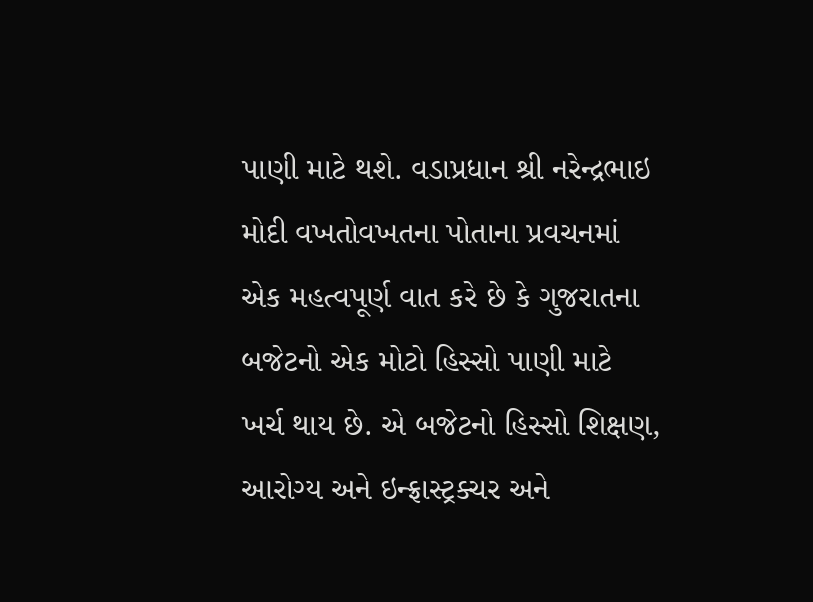પાણી માટે થશે. વડાપ્રધાન શ્રી નરેન્દ્રભાઇ મોદી વખતોવખતના પોતાના પ્રવચનમાં એક મહત્વપૂર્ણ વાત કરે છે કે ગુજરાતના બજેટનો એક મોટો હિસ્સો પાણી માટે ખર્ચ થાય છે. એ બજેટનો હિસ્સો શિક્ષણ, આરોગ્ય અને ઇન્ફ્રાસ્ટ્રક્ચર અને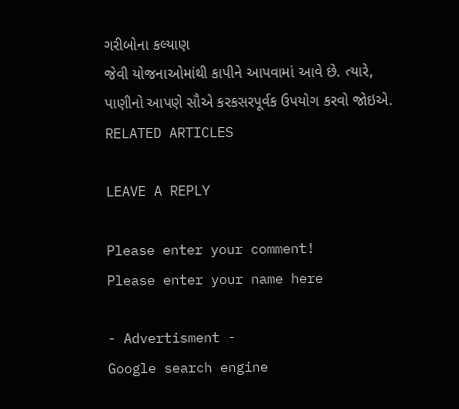ગરીબોના કલ્યાણ
જેવી યોજનાઓમાંથી કાપીને આપવામાં આવે છે. ત્યારે, પાણીનો આપણે સૌએ કરકસરપૂર્વક ઉપયોગ કરવો જોઇએ.
RELATED ARTICLES

LEAVE A REPLY

Please enter your comment!
Please enter your name here

- Advertisment -
Google search engine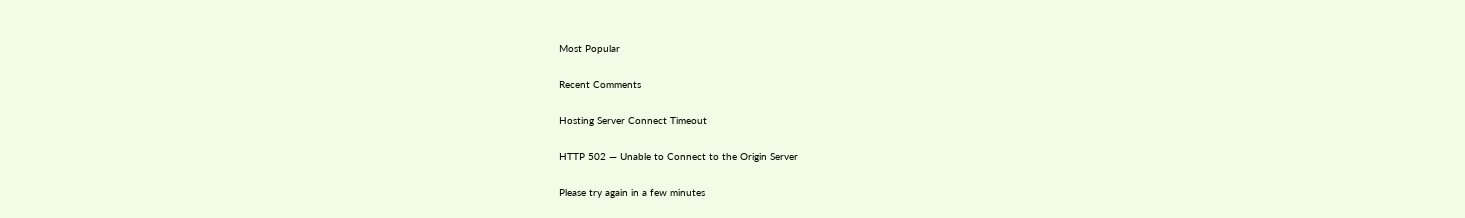Most Popular

Recent Comments

Hosting Server Connect Timeout

HTTP 502 — Unable to Connect to the Origin Server

Please try again in a few minutes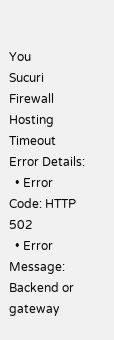You
Sucuri Firewall
Hosting Timeout
Error Details:
  • Error Code: HTTP 502
  • Error Message: Backend or gateway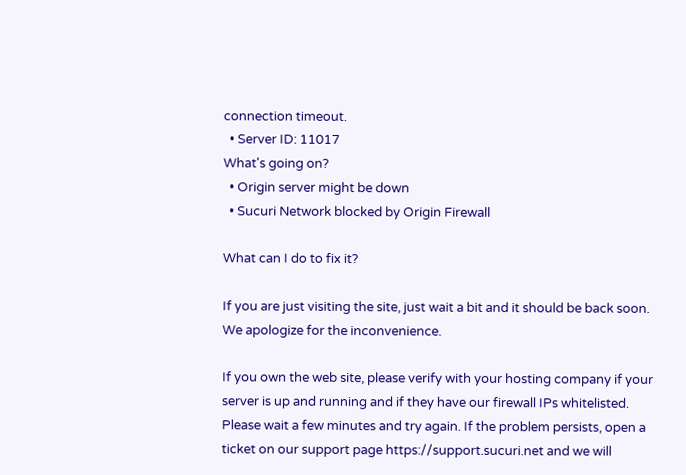connection timeout.
  • Server ID: 11017
What's going on?
  • Origin server might be down
  • Sucuri Network blocked by Origin Firewall

What can I do to fix it?

If you are just visiting the site, just wait a bit and it should be back soon. We apologize for the inconvenience.

If you own the web site, please verify with your hosting company if your server is up and running and if they have our firewall IPs whitelisted. Please wait a few minutes and try again. If the problem persists, open a ticket on our support page https://support.sucuri.net and we will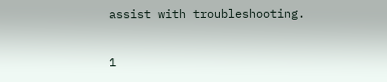assist with troubleshooting.

1